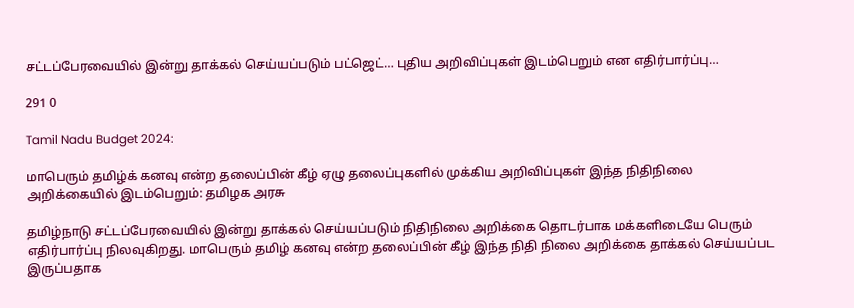சட்டப்பேரவையில் இன்று தாக்கல் செய்யப்படும் பட்ஜெட்… புதிய அறிவிப்புகள் இடம்பெறும் என எதிர்பார்ப்பு…

291 0

Tamil Nadu Budget 2024:

மாபெரும் தமிழ்க் கனவு என்ற தலைப்பின் கீழ் ஏழு தலைப்புகளில் முக்கிய அறிவிப்புகள் இந்த நிதிநிலை அறிக்கையில் இடம்பெறும்: தமிழக அரசு

தமிழ்நாடு சட்டப்பேரவையில் இன்று தாக்கல் செய்யப்படும் நிதிநிலை அறிக்கை தொடர்பாக மக்களிடையே பெரும் எதிர்பார்ப்பு நிலவுகிறது. மாபெரும் தமிழ் கனவு என்ற தலைப்பின் கீழ் இந்த நிதி நிலை அறிக்கை தாக்கல் செய்யப்பட இருப்பதாக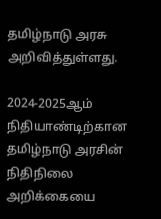தமிழ்நாடு அரசு அறிவித்துள்ளது.

2024-2025ஆம் நிதியாண்டிற்கான தமிழ்நாடு அரசின் நிதிநிலை அறிக்கையை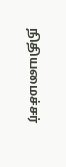நிதியமைச்சர்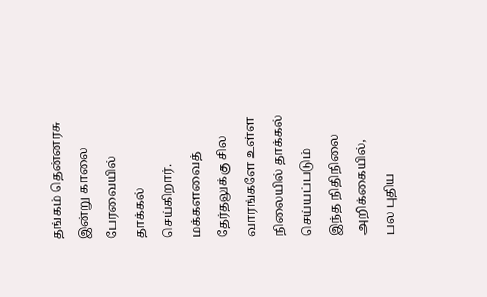தங்கம் தென்னரசு இன்று காலை பேரவையில் தாக்கல் செய்கிறார். மக்களவைத் தேர்தலுக்கு சில வாரங்களே உள்ள நிலையில் தாக்கல் செய்யப்படும் இந்த நிதிநிலை அறிக்கையில், பல புதிய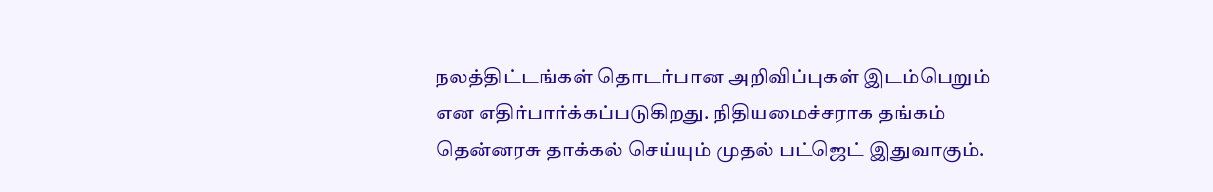நலத்திட்டங்கள் தொடர்பான அறிவிப்புகள் இடம்பெறும் என எதிர்பார்க்கப்படுகிறது. நிதியமைச்சராக தங்கம் தென்னரசு தாக்கல் செய்யும் முதல் பட்ஜெட் இதுவாகும்.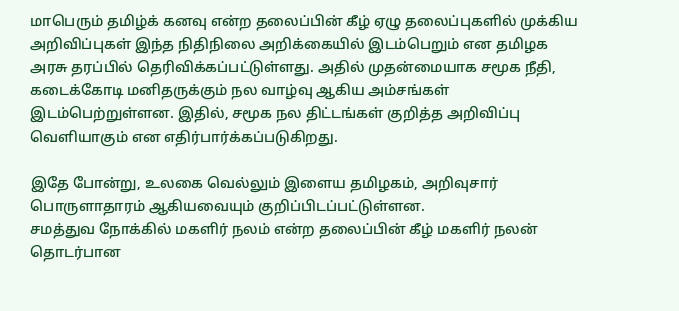மாபெரும் தமிழ்க் கனவு என்ற தலைப்பின் கீழ் ஏழு தலைப்புகளில் முக்கிய அறிவிப்புகள் இந்த நிதிநிலை அறிக்கையில் இடம்பெறும் என தமிழக அரசு தரப்பில் தெரிவிக்கப்பட்டுள்ளது. அதில் முதன்மையாக சமூக நீதி, கடைக்கோடி மனிதருக்கும் நல வாழ்வு ஆகிய அம்சங்கள் இடம்பெற்றுள்ளன. இதில், சமூக நல திட்டங்கள் குறித்த அறிவிப்பு வெளியாகும் என எதிர்பார்க்கப்படுகிறது.

இதே போன்று, உலகை வெல்லும் இளைய தமிழகம், அறிவுசார் பொருளாதாரம் ஆகியவையும் குறிப்பிடப்பட்டுள்ளன.
சமத்துவ நோக்கில் மகளிர் நலம் என்ற தலைப்பின் கீழ் மகளிர் நலன் தொடர்பான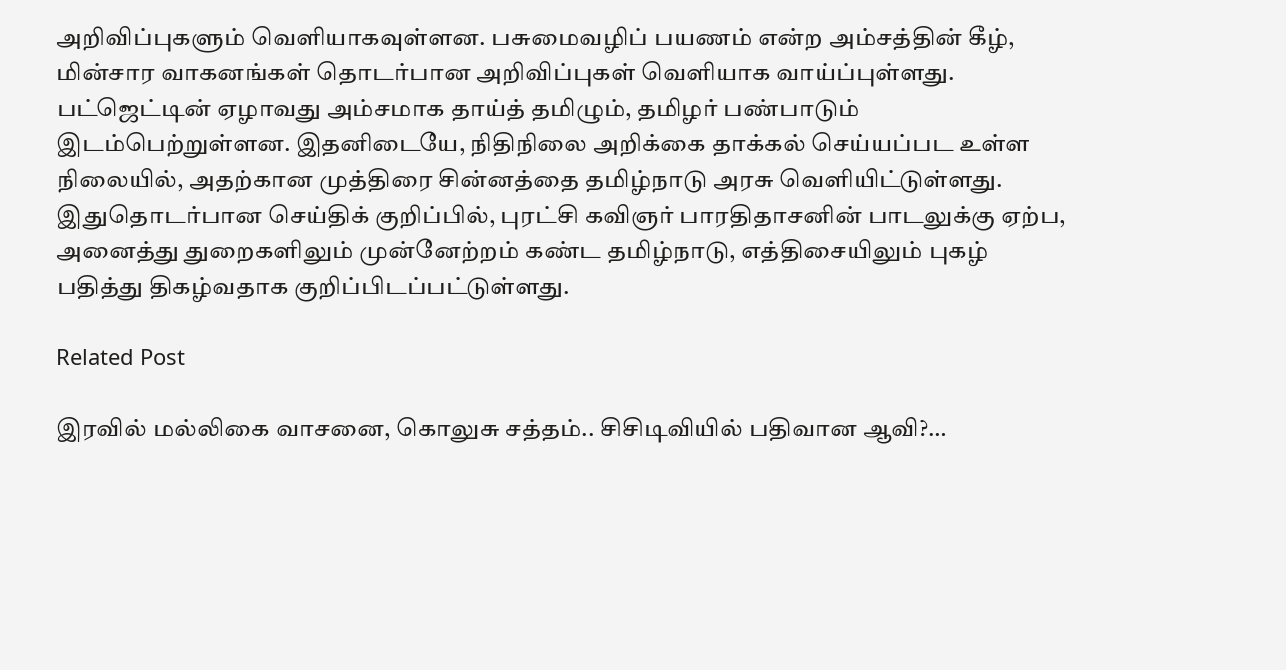அறிவிப்புகளும் வெளியாகவுள்ளன. பசுமைவழிப் பயணம் என்ற அம்சத்தின் கீழ், மின்சார வாகனங்கள் தொடர்பான அறிவிப்புகள் வெளியாக வாய்ப்புள்ளது.
பட்ஜெட்டின் ஏழாவது அம்சமாக தாய்த் தமிழும், தமிழர் பண்பாடும் இடம்பெற்றுள்ளன. இதனிடையே, நிதிநிலை அறிக்கை தாக்கல் செய்யப்பட உள்ள நிலையில், அதற்கான முத்திரை சின்னத்தை தமிழ்நாடு அரசு வெளியிட்டுள்ளது. இதுதொடர்பான செய்திக் குறிப்பில், புரட்சி கவிஞர் பாரதிதாசனின் பாடலுக்கு ஏற்ப, அனைத்து துறைகளிலும் முன்னேற்றம் கண்ட தமிழ்நாடு, எத்திசையிலும் புகழ் பதித்து திகழ்வதாக குறிப்பிடப்பட்டுள்ளது.

Related Post

இரவில் மல்லிகை வாசனை, கொலுசு சத்தம்.. சிசிடிவியில் பதிவான ஆவி?…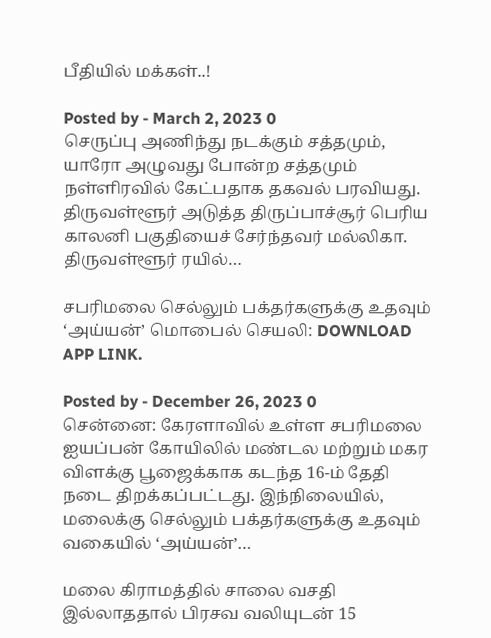பீதியில் மக்கள்..!

Posted by - March 2, 2023 0
செருப்பு அணிந்து நடக்கும் சத்தமும், யாரோ அழுவது போன்ற சத்தமும் நள்ளிரவில் கேட்பதாக தகவல் பரவியது. திருவள்ளூர் அடுத்த திருப்பாச்சூர் பெரிய காலனி பகுதியைச் சேர்ந்தவர் மல்லிகா. திருவள்ளூர் ரயில்…

சபரிமலை செல்லும் பக்தர்களுக்கு உதவும் ‘அய்யன்’ மொபைல் செயலி: DOWNLOAD APP LINK.

Posted by - December 26, 2023 0
சென்னை: கேரளாவில் உள்ள சபரிமலை ஐயப்பன் கோயிலில் மண்டல மற்றும் மகர விளக்கு பூஜைக்காக கடந்த 16-ம் தேதி நடை திறக்கப்பட்டது. இந்நிலையில், மலைக்கு செல்லும் பக்தர்களுக்கு உதவும் வகையில் ‘அய்யன்’…

மலை கிராமத்தில் சாலை வசதி இல்லாததால் பிரசவ வலியுடன் 15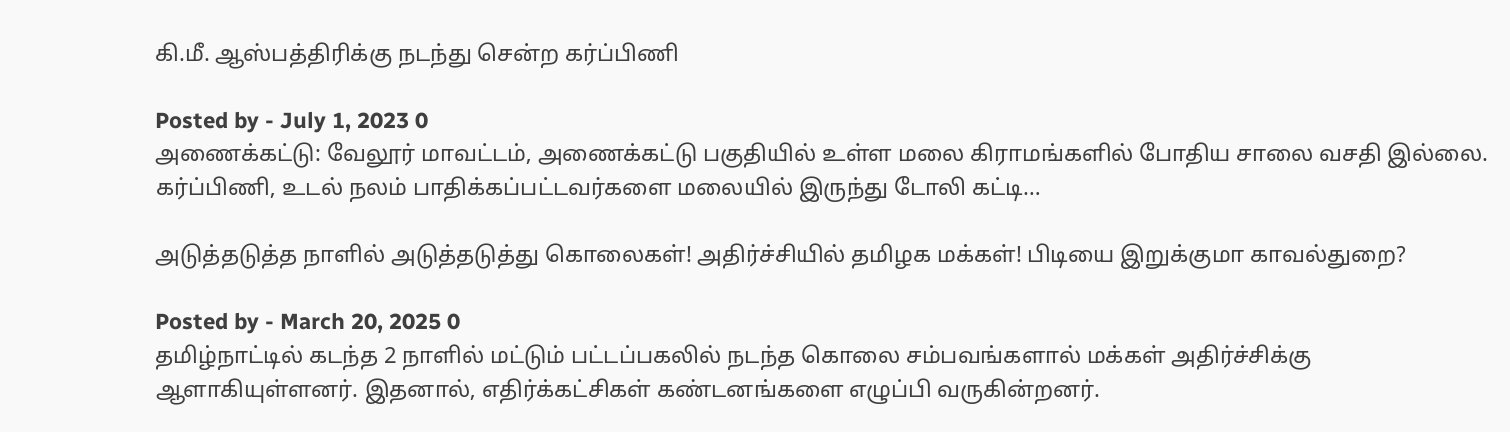கி.மீ. ஆஸ்பத்திரிக்கு நடந்து சென்ற கர்ப்பிணி

Posted by - July 1, 2023 0
அணைக்கட்டு: வேலூர் மாவட்டம், அணைக்கட்டு பகுதியில் உள்ள மலை கிராமங்களில் போதிய சாலை வசதி இல்லை. கர்ப்பிணி, உடல் நலம் பாதிக்கப்பட்டவர்களை மலையில் இருந்து டோலி கட்டி…

அடுத்தடுத்த நாளில் அடுத்தடுத்து கொலைகள்! அதிர்ச்சியில் தமிழக மக்கள்! பிடியை இறுக்குமா காவல்துறை?

Posted by - March 20, 2025 0
தமிழ்நாட்டில் கடந்த 2 நாளில் மட்டும் பட்டப்பகலில் நடந்த கொலை சம்பவங்களால் மக்கள் அதிர்ச்சிக்கு ஆளாகியுள்ளனர். இதனால், எதிர்க்கட்சிகள் கண்டனங்களை எழுப்பி வருகின்றனர்.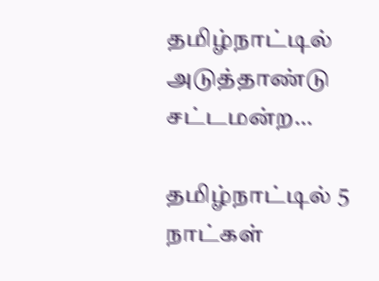தமிழ்நாட்டில் அடுத்தாண்டு சட்டமன்ற…

தமிழ்நாட்டில் 5 நாட்கள்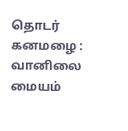தொடர் கனமழை : வானிலை மையம்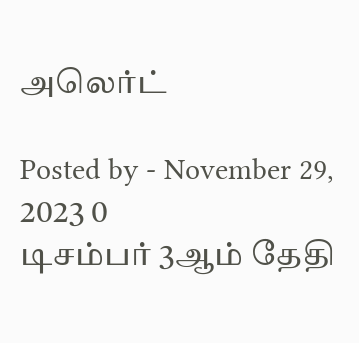அலெர்ட்

Posted by - November 29, 2023 0
டிசம்பர் 3ஆம் தேதி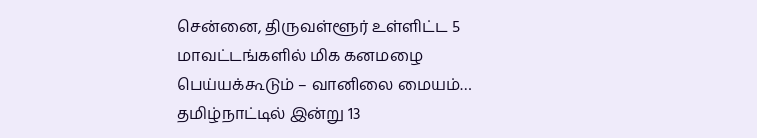சென்னை, திருவள்ளூர் உள்ளிட்ட 5 மாவட்டங்களில் மிக கனமழை பெய்யக்கூடும் – வானிலை மையம்… தமிழ்நாட்டில் இன்று 13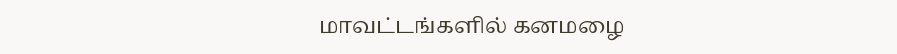மாவட்டங்களில் கனமழை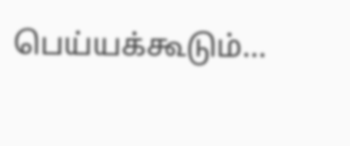பெய்யக்கூடும்…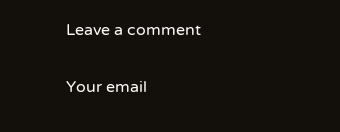Leave a comment

Your email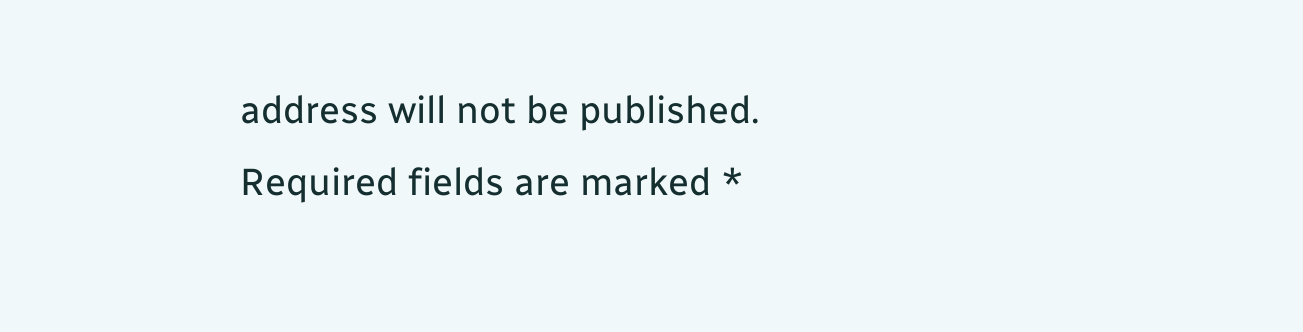address will not be published. Required fields are marked *